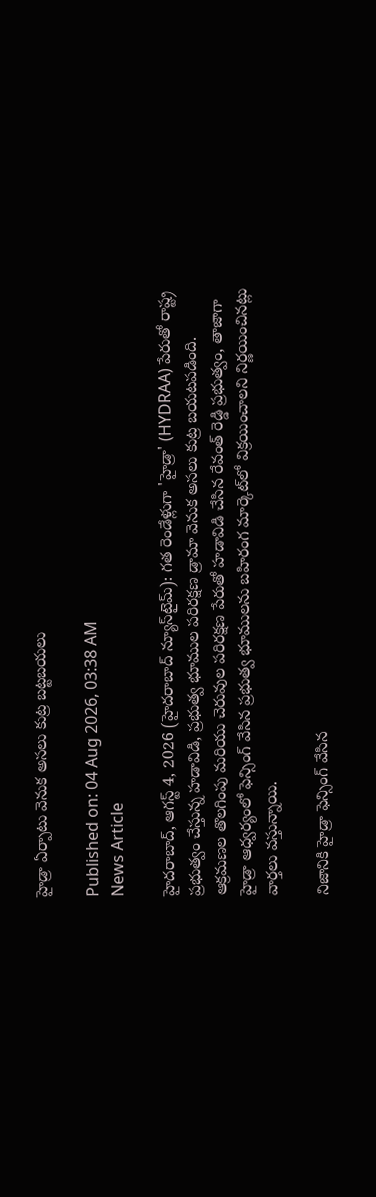హైడ్రా ఏర్పాటు వెనుక అసలు కుట్ర బట్టబయలు

Published on: 04 Aug 2026, 03:38 AM
News Article

హైదరాబాద్, ఆగస్ట్ 4, 2026 (హైదరాబాద్ న్యూస్‌టైమ్): గత రెండేళ్లుగా 'హైడ్రా' (HYDRAA) పేరుతో రాష్ట్ర ప్రభుత్వం చేస్తున్న హడావిడి, ప్రభుత్వ భూముల పరిరక్షణ డ్రామా వెనుక అసలు కుట్ర బయటపడింది. ఆక్రమణల తొలగింపు మరియు చెరువుల పరిరక్షణ పేరుతో హడావిడి చేసిన రేవంత్ రెడ్డి ప్రభుత్వం, తాజాగా హైడ్రా ఆధ్వర్యంలో ఫెన్సింగ్ వేసిన ప్రభుత్వ భూములను బహిరంగ మార్కెట్‌లో విక్రయించాలని నిర్ణయించినట్లు వార్తలు వస్తున్నాయి.

నిజానికి హైడ్రా ఫెన్సింగ్ వేసిన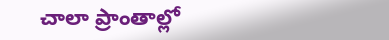చాలా ప్రాంతాల్లో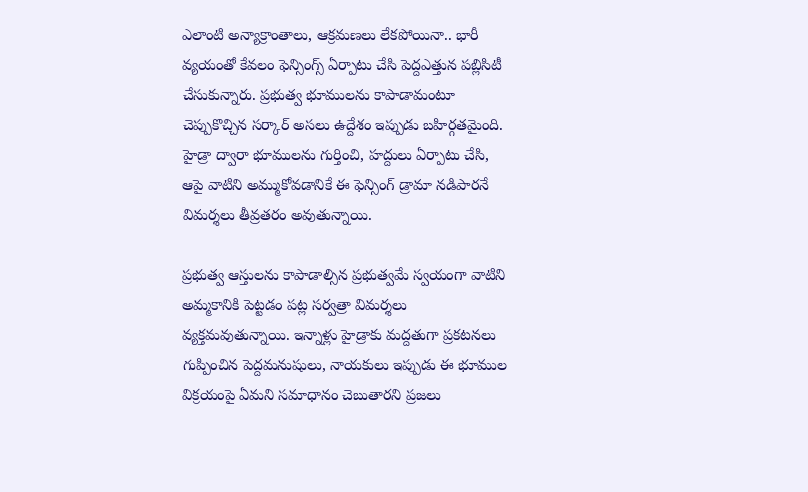ఎలాంటి అన్యాక్రాంతాలు, ఆక్రమణలు లేకపోయినా.. భారీ వ్యయంతో కేవలం ఫెన్సింగ్స్ ఏర్పాటు చేసి పెద్దఎత్తున పబ్లిసిటీ చేసుకున్నారు. ప్రభుత్వ భూములను కాపాడామంటూ చెప్పుకొచ్చిన సర్కార్ అసలు ఉద్దేశం ఇప్పుడు బహిర్గతమైంది. హైడ్రా ద్వారా భూములను గుర్తించి, హద్దులు ఏర్పాటు చేసి, ఆపై వాటిని అమ్ముకోవడానికే ఈ ఫెన్సింగ్ డ్రామా నడిపారనే విమర్శలు తీవ్రతరం అవుతున్నాయి.

ప్రభుత్వ ఆస్తులను కాపాడాల్సిన ప్రభుత్వమే స్వయంగా వాటిని అమ్మకానికి పెట్టడం పట్ల సర్వత్రా విమర్శలు వ్యక్తమవుతున్నాయి. ఇన్నాళ్లు హైడ్రాకు మద్దతుగా ప్రకటనలు గుప్పించిన పెద్దమనుషులు, నాయకులు ఇప్పుడు ఈ భూముల విక్రయంపై ఏమని సమాధానం చెబుతారని ప్రజలు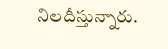నిలదీస్తున్నారు.